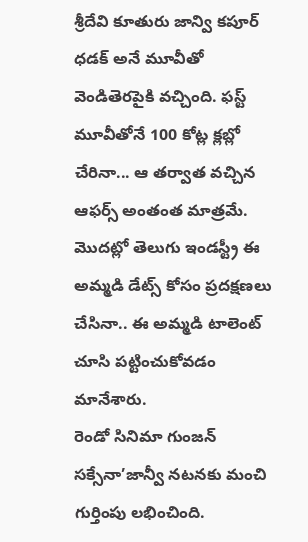శ్రీదేవి కూతురు జాన్వి కపూర్ ధడక్ అనే మూవీతో వెండితెరపైకి వచ్చింది. ఫస్ట్ మూవీతోనే 100 కోట్ల క్లబ్లో చేరినా... ఆ తర్వాత వచ్చిన ఆఫర్స్ అంతంత మాత్రమే. మొదట్లో తెలుగు ఇండస్ట్రీ ఈ అమ్మడి డేట్స్ కోసం ప్రదక్షణలు చేసినా.. ఈ అమ్మడి టాలెంట్ చూసి పట్టించుకోవడం మానేశారు.
రెండో సినిమా గుంజన్ సక్సేనా’జాన్వీ నటనకు మంచి గుర్తింపు లభించింది.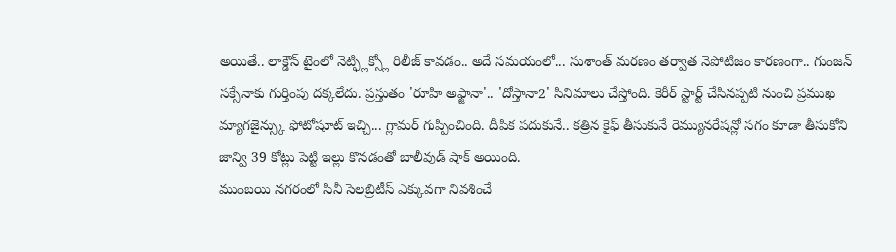అయితే.. లాక్డౌన్ టైంలో నెట్ఫ్లిక్స్లో రిలీజ్ కావడం.. అదే సమయంలో... సుశాంత్ మరణం తర్వాత నెపోటిజం కారణంగా.. గుంజన్ సక్సేనాకు గుర్తింపు దక్కలేదు. ప్రస్తుతం 'రూహి అఫ్జానా'.. 'దోస్తానా2' సినిమాలు చేస్తోంది. కెరీర్ స్టార్ట్ చేసినప్పటి నుంచి ప్రముఖ మ్యాగజైన్స్కు ఫోటోషూట్ ఇచ్చి... గ్లామర్ గుప్పించింది. దీపిక పదుకునే.. కత్రిన కైఫ్ తీసుకునే రెమ్యునరేషన్లో సగం కూడా తీసుకోని జాన్వి 39 కోట్లు పెట్టి ఇల్లు కొనడంతో బాలీవుడ్ షాక్ అయింది.
ముంబయి నగరంలో సినీ సెలబ్రిటీస్ ఎక్కువగా నివశించే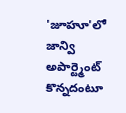'జూహూ'లో జాన్వి అపార్ట్మెంట్ కొన్నదంటూ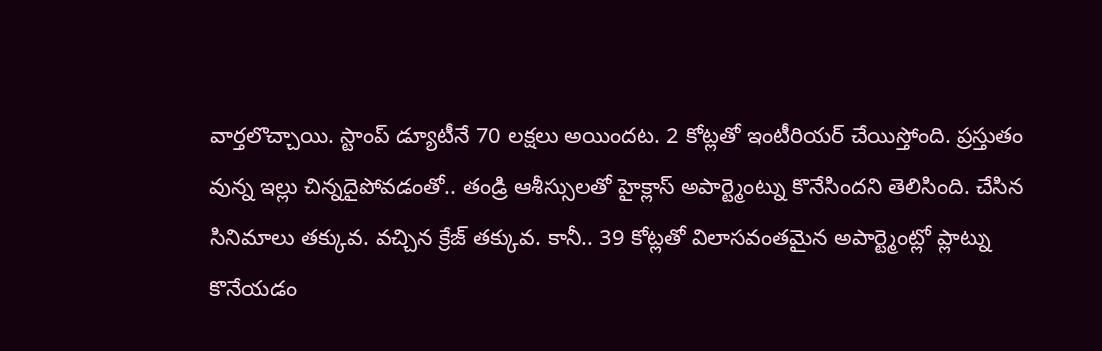వార్తలొచ్చాయి. స్టాంప్ డ్యూటీనే 70 లక్షలు అయిందట. 2 కోట్లతో ఇంటీరియర్ చేయిస్తోంది. ప్రస్తుతం వున్న ఇల్లు చిన్నదైపోవడంతో.. తండ్రి ఆశీస్సులతో హైక్లాస్ అపార్ట్మెంట్ను కొనేసిందని తెలిసింది. చేసిన సినిమాలు తక్కువ. వచ్చిన క్రేజ్ తక్కువ. కానీ.. 39 కోట్లతో విలాసవంతమైన అపార్ట్మెంట్లో ప్లాట్ను కొనేయడం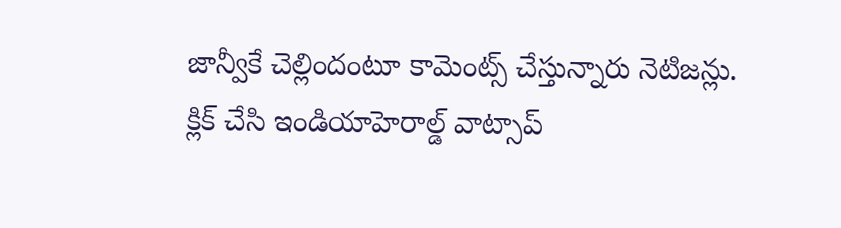జాన్వీకే చెల్లిందంటూ కామెంట్స్ చేస్తున్నారు నెటిజన్లు.
క్లిక్ చేసి ఇండియాహెరాల్డ్ వాట్సాప్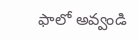ఫాలో అవ్వండి